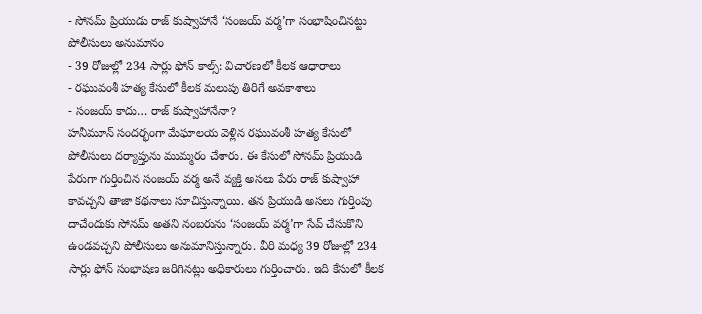- సోనమ్ ప్రియుడు రాజ్ కుష్వాహానే ‘సంజయ్ వర్మ’గా సంభాషించినట్టు పోలీసులు అనుమానం
- 39 రోజుల్లో 234 సార్లు ఫోన్ కాల్స్: విచారణలో కీలక ఆధారాలు
- రఘువంశీ హత్య కేసులో కీలక మలుపు తిరిగే అవకాశాలు
- సంజయ్ కాదు… రాజ్ కుష్వాహానేనా?
హనీమూన్ సందర్భంగా మేఘాలయ వెళ్లిన రఘువంశీ హత్య కేసులో పోలీసులు దర్యాప్తును ముమ్మరం చేశారు. ఈ కేసులో సోనమ్ ప్రియుడి పేరుగా గుర్తించిన సంజయ్ వర్మ అనే వ్యక్తి అసలు పేరు రాజ్ కుష్వాహా కావచ్చని తాజా కథనాలు సూచిస్తున్నాయి. తన ప్రియుడి అసలు గుర్తింపు దాచేందుకు సోనమ్ అతని నంబరును ‘సంజయ్ వర్మ’గా సేవ్ చేసుకొని ఉండవచ్చని పోలీసులు అనుమానిస్తున్నారు. వీరి మధ్య 39 రోజుల్లో 234 సార్లు ఫోన్ సంభాషణ జరిగినట్లు అధికారులు గుర్తించారు. ఇది కేసులో కీలక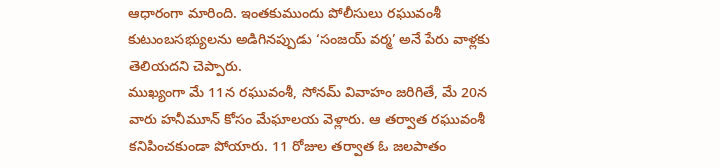ఆధారంగా మారింది. ఇంతకుముందు పోలీసులు రఘువంశీ కుటుంబసభ్యులను అడిగినప్పుడు ‘సంజయ్ వర్మ’ అనే పేరు వాళ్లకు తెలియదని చెప్పారు.
ముఖ్యంగా మే 11న రఘువంశీ, సోనమ్ వివాహం జరిగితే, మే 20న వారు హనీమూన్ కోసం మేఘాలయ వెళ్లారు. ఆ తర్వాత రఘువంశీ కనిపించకుండా పోయారు. 11 రోజుల తర్వాత ఓ జలపాతం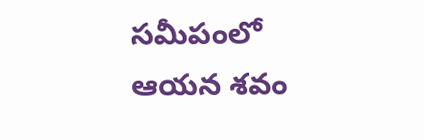సమీపంలో ఆయన శవం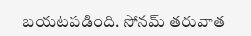బయటపడింది. సోనమ్ తరువాత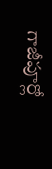గాజీపూర్లో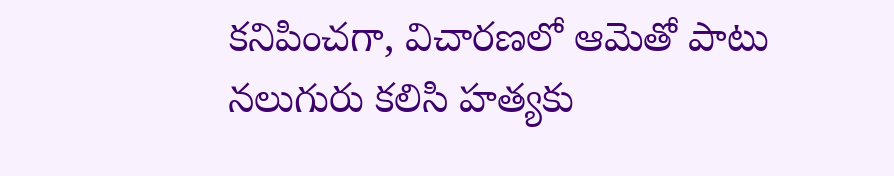కనిపించగా, విచారణలో ఆమెతో పాటు నలుగురు కలిసి హత్యకు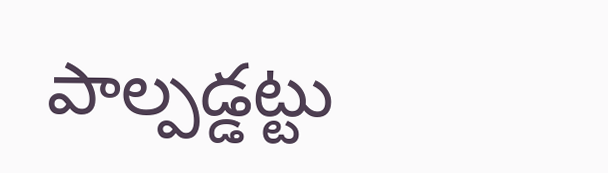పాల్పడ్డట్టు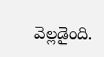వెల్లడైంది.